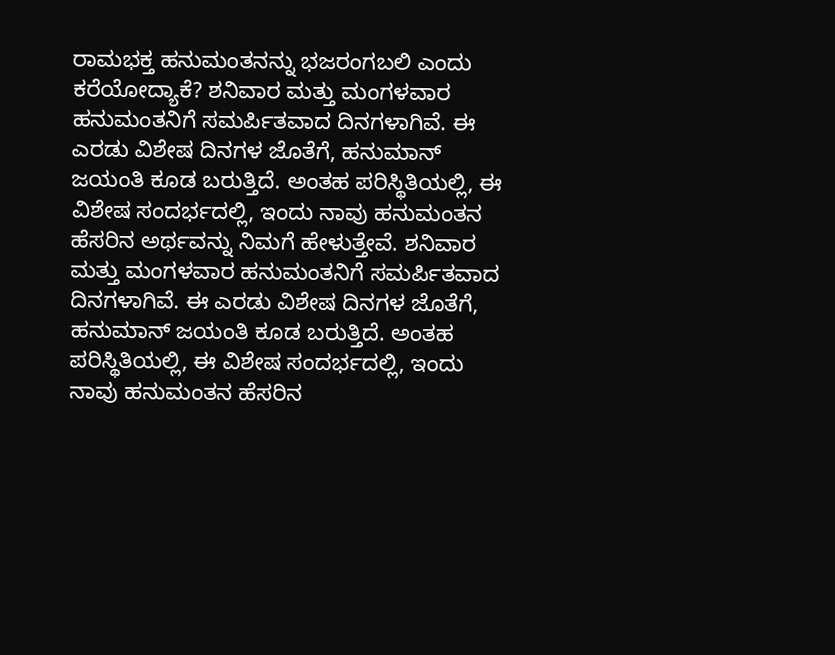ರಾಮಭಕ್ತ ಹನುಮಂತನನ್ನು ಭಜರಂಗಬಲಿ ಎಂದು ಕರೆಯೋದ್ಯಾಕೆ? ಶನಿವಾರ ಮತ್ತು ಮಂಗಳವಾರ ಹನುಮಂತನಿಗೆ ಸಮರ್ಪಿತವಾದ ದಿನಗಳಾಗಿವೆ. ಈ ಎರಡು ವಿಶೇಷ ದಿನಗಳ ಜೊತೆಗೆ, ಹನುಮಾನ್ ಜಯಂತಿ ಕೂಡ ಬರುತ್ತಿದೆ. ಅಂತಹ ಪರಿಸ್ಥಿತಿಯಲ್ಲಿ, ಈ ವಿಶೇಷ ಸಂದರ್ಭದಲ್ಲಿ, ಇಂದು ನಾವು ಹನುಮಂತನ ಹೆಸರಿನ ಅರ್ಥವನ್ನು ನಿಮಗೆ ಹೇಳುತ್ತೇವೆ. ಶನಿವಾರ ಮತ್ತು ಮಂಗಳವಾರ ಹನುಮಂತನಿಗೆ ಸಮರ್ಪಿತವಾದ ದಿನಗಳಾಗಿವೆ. ಈ ಎರಡು ವಿಶೇಷ ದಿನಗಳ ಜೊತೆಗೆ, ಹನುಮಾನ್ ಜಯಂತಿ ಕೂಡ ಬರುತ್ತಿದೆ. ಅಂತಹ ಪರಿಸ್ಥಿತಿಯಲ್ಲಿ, ಈ ವಿಶೇಷ ಸಂದರ್ಭದಲ್ಲಿ, ಇಂದು ನಾವು ಹನುಮಂತನ ಹೆಸರಿನ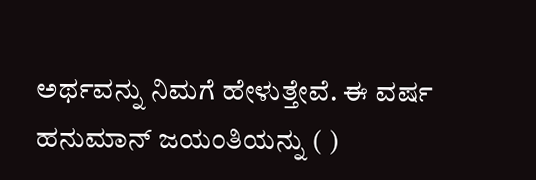ಅರ್ಥವನ್ನು ನಿಮಗೆ ಹೇಳುತ್ತೇವೆ. ಈ ವರ್ಷ ಹನುಮಾನ್ ಜಯಂತಿಯನ್ನು ( )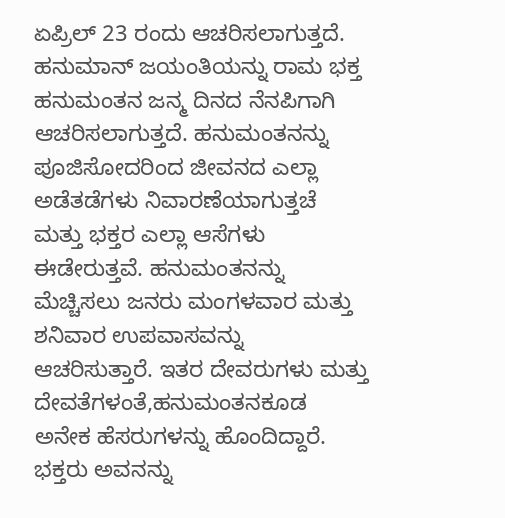ಏಪ್ರಿಲ್ 23 ರಂದು ಆಚರಿಸಲಾಗುತ್ತದೆ. ಹನುಮಾನ್ ಜಯಂತಿಯನ್ನು ರಾಮ ಭಕ್ತ ಹನುಮಂತನ ಜನ್ಮ ದಿನದ ನೆನಪಿಗಾಗಿ ಆಚರಿಸಲಾಗುತ್ತದೆ. ಹನುಮಂತನನ್ನು ಪೂಜಿಸೋದರಿಂದ ಜೀವನದ ಎಲ್ಲಾ ಅಡೆತಡೆಗಳು ನಿವಾರಣೆಯಾಗುತ್ತಚೆ ಮತ್ತು ಭಕ್ತರ ಎಲ್ಲಾ ಆಸೆಗಳು ಈಡೇರುತ್ತವೆ. ಹನುಮಂತನನ್ನು ಮೆಚ್ಚಿಸಲು ಜನರು ಮಂಗಳವಾರ ಮತ್ತು ಶನಿವಾರ ಉಪವಾಸವನ್ನು ಆಚರಿಸುತ್ತಾರೆ. ಇತರ ದೇವರುಗಳು ಮತ್ತು ದೇವತೆಗಳಂತೆ,ಹನುಮಂತನಕೂಡ ಅನೇಕ ಹೆಸರುಗಳನ್ನು ಹೊಂದಿದ್ದಾರೆ. ಭಕ್ತರು ಅವನನ್ನು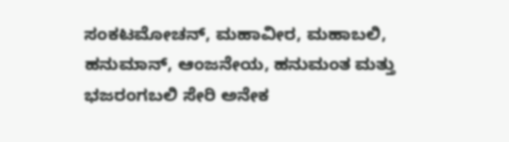ಸಂಕಟಮೋಚನ್, ಮಹಾವೀರ, ಮಹಾಬಲಿ, ಹನುಮಾನ್, ಆಂಜನೇಯ, ಹನುಮಂತ ಮತ್ತು ಭಜರಂಗಬಲಿ ಸೇರಿ ಅನೇಕ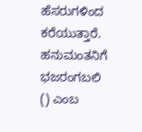ಹೆಸರುಗಳಿಂದ ಕರೆಯುತ್ತಾರೆ. ಹನುಮಂತನಿಗೆ ಭಜರಂಗಬಲಿ () ಎಂಬ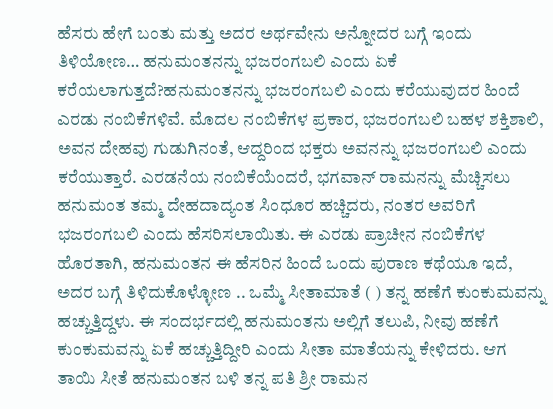ಹೆಸರು ಹೇಗೆ ಬಂತು ಮತ್ತು ಅದರ ಅರ್ಥವೇನು ಅನ್ನೋದರ ಬಗ್ಗೆ ಇಂದು ತಿಳಿಯೋಣ… ಹನುಮಂತನನ್ನು ಭಜರಂಗಬಲಿ ಎಂದು ಏಕೆ ಕರೆಯಲಾಗುತ್ತದೆ?ಹನುಮಂತನನ್ನು ಭಜರಂಗಬಲಿ ಎಂದು ಕರೆಯುವುದರ ಹಿಂದೆ ಎರಡು ನಂಬಿಕೆಗಳಿವೆ. ಮೊದಲ ನಂಬಿಕೆಗಳ ಪ್ರಕಾರ, ಭಜರಂಗಬಲಿ ಬಹಳ ಶಕ್ತಿಶಾಲಿ, ಅವನ ದೇಹವು ಗುಡುಗಿನಂತೆ, ಆದ್ದರಿಂದ ಭಕ್ತರು ಅವನನ್ನು ಭಜರಂಗಬಲಿ ಎಂದು ಕರೆಯುತ್ತಾರೆ. ಎರಡನೆಯ ನಂಬಿಕೆಯೆಂದರೆ, ಭಗವಾನ್ ರಾಮನನ್ನು ಮೆಚ್ಚಿಸಲು ಹನುಮಂತ ತಮ್ಮ ದೇಹದಾದ್ಯಂತ ಸಿಂಧೂರ ಹಚ್ಚಿದರು, ನಂತರ ಅವರಿಗೆ ಭಜರಂಗಬಲಿ ಎಂದು ಹೆಸರಿಸಲಾಯಿತು. ಈ ಎರಡು ಪ್ರಾಚೀನ ನಂಬಿಕೆಗಳ ಹೊರತಾಗಿ, ಹನುಮಂತನ ಈ ಹೆಸರಿನ ಹಿಂದೆ ಒಂದು ಪುರಾಣ ಕಥೆಯೂ ಇದೆ, ಅದರ ಬಗ್ಗೆ ತಿಳಿದುಕೊಳ್ಳೋಣ .. ಒಮ್ಮೆ ಸೀತಾಮಾತೆ ( ) ತನ್ನ ಹಣೆಗೆ ಕುಂಕುಮವನ್ನು ಹಚ್ಚುತ್ತಿದ್ದಳು. ಈ ಸಂದರ್ಭದಲ್ಲಿ ಹನುಮಂತನು ಅಲ್ಲಿಗೆ ತಲುಪಿ, ನೀವು ಹಣೆಗೆ ಕುಂಕುಮವನ್ನು ಏಕೆ ಹಚ್ಚುತ್ತಿದ್ದೀರಿ ಎಂದು ಸೀತಾ ಮಾತೆಯನ್ನು ಕೇಳಿದರು. ಆಗ ತಾಯಿ ಸೀತೆ ಹನುಮಂತನ ಬಳಿ ತನ್ನ ಪತಿ ಶ್ರೀ ರಾಮನ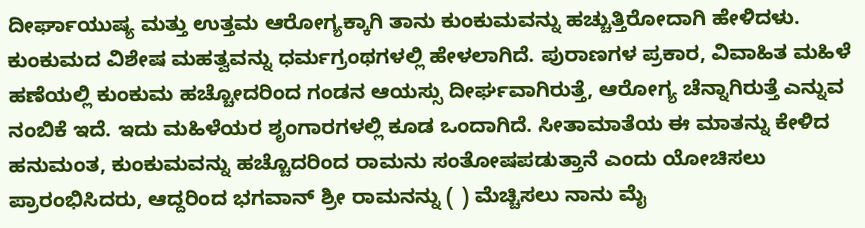ದೀರ್ಘಾಯುಷ್ಯ ಮತ್ತು ಉತ್ತಮ ಆರೋಗ್ಯಕ್ಕಾಗಿ ತಾನು ಕುಂಕುಮವನ್ನು ಹಚ್ಚುತ್ತಿರೋದಾಗಿ ಹೇಳಿದಳು. ಕುಂಕುಮದ ವಿಶೇಷ ಮಹತ್ವವನ್ನು ಧರ್ಮಗ್ರಂಥಗಳಲ್ಲಿ ಹೇಳಲಾಗಿದೆ. ಪುರಾಣಗಳ ಪ್ರಕಾರ, ವಿವಾಹಿತ ಮಹಿಳೆ ಹಣೆಯಲ್ಲಿ ಕುಂಕುಮ ಹಚ್ಚೋದರಿಂದ ಗಂಡನ ಆಯಸ್ಸು ದೀರ್ಘವಾಗಿರುತ್ತೆ, ಆರೋಗ್ಯ ಚೆನ್ನಾಗಿರುತ್ತೆ ಎನ್ನುವ ನಂಬಿಕೆ ಇದೆ. ಇದು ಮಹಿಳೆಯರ ಶೃಂಗಾರಗಳಲ್ಲಿ ಕೂಡ ಒಂದಾಗಿದೆ. ಸೀತಾಮಾತೆಯ ಈ ಮಾತನ್ನು ಕೇಳಿದ ಹನುಮಂತ, ಕುಂಕುಮವನ್ನು ಹಚ್ಚೊದರಿಂದ ರಾಮನು ಸಂತೋಷಪಡುತ್ತಾನೆ ಎಂದು ಯೋಚಿಸಲು ಪ್ರಾರಂಭಿಸಿದರು, ಆದ್ದರಿಂದ ಭಗವಾನ್ ಶ್ರೀ ರಾಮನನ್ನು ( ) ಮೆಚ್ಚಿಸಲು ನಾನು ಮೈ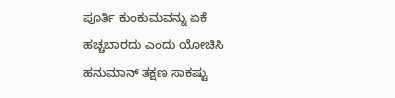ಪೂರ್ತಿ ಕುಂಕುಮವನ್ನು ಏಕೆ ಹಚ್ಚಬಾರದು ಎಂದು ಯೋಚಿಸಿ ಹನುಮಾನ್ ತಕ್ಷಣ ಸಾಕಷ್ಟು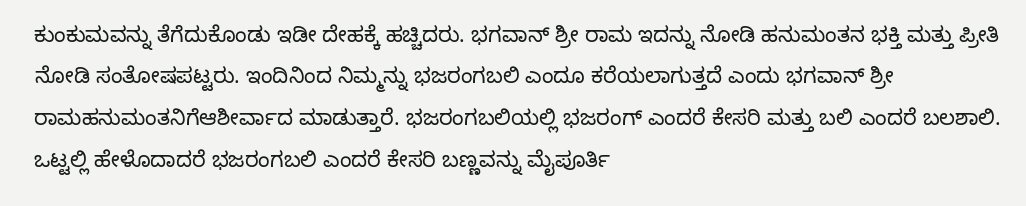ಕುಂಕುಮವನ್ನು ತೆಗೆದುಕೊಂಡು ಇಡೀ ದೇಹಕ್ಕೆ ಹಚ್ಚಿದರು. ಭಗವಾನ್ ಶ್ರೀ ರಾಮ ಇದನ್ನು ನೋಡಿ ಹನುಮಂತನ ಭಕ್ತಿ ಮತ್ತು ಪ್ರೀತಿ ನೋಡಿ ಸಂತೋಷಪಟ್ಟರು. ಇಂದಿನಿಂದ ನಿಮ್ಮನ್ನು ಭಜರಂಗಬಲಿ ಎಂದೂ ಕರೆಯಲಾಗುತ್ತದೆ ಎಂದು ಭಗವಾನ್ ಶ್ರೀ ರಾಮಹನುಮಂತನಿಗೆಆಶೀರ್ವಾದ ಮಾಡುತ್ತಾರೆ. ಭಜರಂಗಬಲಿಯಲ್ಲಿ ಭಜರಂಗ್ ಎಂದರೆ ಕೇಸರಿ ಮತ್ತು ಬಲಿ ಎಂದರೆ ಬಲಶಾಲಿ. ಒಟ್ಟಲ್ಲಿ ಹೇಳೊದಾದರೆ ಭಜರಂಗಬಲಿ ಎಂದರೆ ಕೇಸರಿ ಬಣ್ಣವನ್ನು ಮೈಪೂರ್ತಿ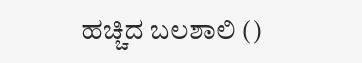ಹಚ್ಚಿದ ಬಲಶಾಲಿ ()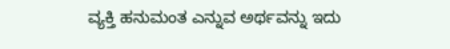ವ್ಯಕ್ತಿ ಹನುಮಂತ ಎನ್ನುವ ಅರ್ಥವನ್ನು ಇದು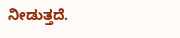ನೀಡುತ್ತದೆ.